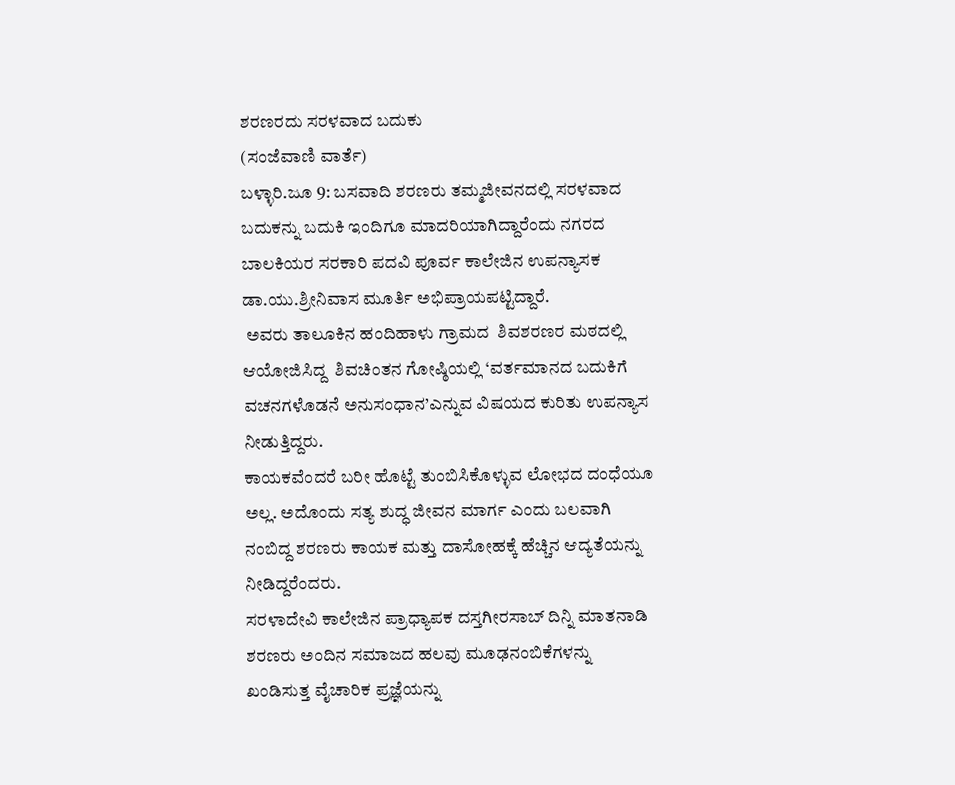ಶರಣರದು ಸರಳವಾದ ಬದುಕು
(ಸಂಜೆವಾಣಿ ವಾರ್ತೆ)
ಬಳ್ಳಾರಿ.ಜೂ 9: ಬಸವಾದಿ ಶರಣರು ತಮ್ಮ‌ಜೀವನದಲ್ಲಿ ಸರಳವಾದ ಬದುಕನ್ನು ಬದುಕಿ ಇಂದಿಗೂ ಮಾದರಿಯಾಗಿದ್ದಾರೆಂದು ನಗರದ ಬಾಲಕಿಯರ ಸರಕಾರಿ ಪದವಿ ಪೂರ್ವ ಕಾಲೇಜಿನ ಉಪನ್ಯಾಸಕ ಡಾ.ಯು.ಶ್ರೀನಿವಾಸ ಮೂರ್ತಿ ಅಭಿಪ್ರಾಯಪಟ್ಟಿದ್ದಾರೆ.
 ಅವರು ತಾಲೂಕಿನ ಹಂದಿಹಾಳು ಗ್ರಾಮದ  ಶಿವಶರಣರ ಮಠದಲ್ಲಿ ಆಯೋಜಿಸಿದ್ದ  ಶಿವಚಿಂತನ ಗೋಷ್ಠಿಯಲ್ಲಿ ‘ವರ್ತಮಾನದ ಬದುಕಿಗೆ ವಚನಗಳೊಡನೆ ಅನುಸಂಧಾನ’ಎನ್ನುವ ವಿಷಯದ ಕುರಿತು ಉಪನ್ಯಾಸ ನೀಡುತ್ತಿದ್ದರು.
ಕಾಯಕವೆಂದರೆ ಬರೀ ಹೊಟ್ಟೆ ತುಂಬಿಸಿಕೊಳ್ಳುವ ಲೋಭದ ದಂಧೆಯೂ ಅಲ್ಲ. ಅದೊಂದು ಸತ್ಯ ಶುದ್ಧ ಜೀವನ ಮಾರ್ಗ ಎಂದು ಬಲವಾಗಿ ನಂಬಿದ್ದ ಶರಣರು ಕಾಯಕ ಮತ್ತು ದಾಸೋಹಕ್ಕೆ ಹೆಚ್ಚಿನ ಆದ್ಯತೆಯನ್ನು ನೀಡಿದ್ದರೆಂದರು.
ಸರಳಾದೇವಿ ಕಾಲೇಜಿನ ಪ್ರಾಧ್ಯಾಪಕ ದಸ್ತಗೀರಸಾಬ್ ದಿನ್ನಿ ಮಾತನಾಡಿ  ಶರಣರು ಅಂದಿನ ಸಮಾಜದ ಹಲವು ಮೂಢನಂಬಿಕೆಗಳನ್ನು ಖಂಡಿಸುತ್ತ ವೈಚಾರಿಕ ಪ್ರಜ್ಞೆಯನ್ನು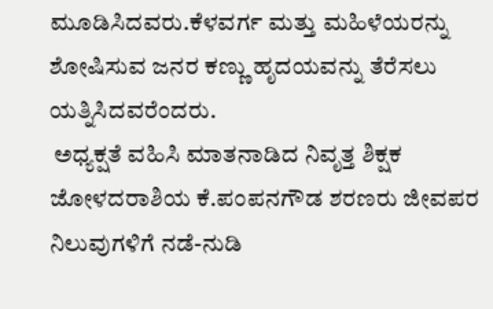ಮೂಡಿಸಿದವರು.ಕೆಳವರ್ಗ ಮತ್ತು ಮಹಿಳೆಯರನ್ನು ಶೋಷಿಸುವ ಜನರ ಕಣ್ಣು ಹೃದಯವನ್ನು ತೆರೆಸಲು ಯತ್ನಿಸಿದವರೆಂದರು.
 ಅಧ್ಯಕ್ಷತೆ ವಹಿಸಿ ಮಾತನಾಡಿದ ನಿವೃತ್ತ ಶಿಕ್ಷಕ ಜೋಳದರಾಶಿಯ ಕೆ.ಪಂಪನಗೌಡ ಶರಣರು ಜೀವಪರ ನಿಲುವುಗಳಿಗೆ ನಡೆ-ನುಡಿ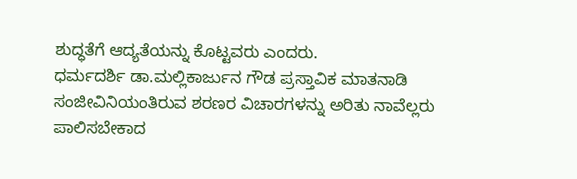ಶುದ್ಧತೆಗೆ ಆದ್ಯತೆಯನ್ನು ಕೊಟ್ಟವರು ಎಂದರು.
ಧರ್ಮದರ್ಶಿ ಡಾ.ಮಲ್ಲಿಕಾರ್ಜುನ ಗೌಡ ಪ್ರಸ್ತಾವಿಕ ಮಾತನಾಡಿ ಸಂಜೀವಿನಿಯಂತಿರುವ ಶರಣರ ವಿಚಾರಗಳನ್ನು ಅರಿತು ನಾವೆಲ್ಲರು ಪಾಲಿಸಬೇಕಾದ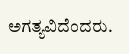ಅಗತ್ಯವಿದೆಂದರು.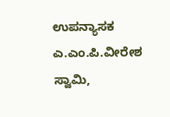ಉಪನ್ಯಾಸಕ ಎ.ಎಂ.ಪಿ.ವೀರೇಶ ಸ್ವಾಮಿ,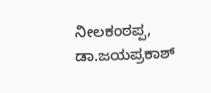ನೀಲಕಂಠಪ್ಪ, ಡಾ.ಜಯಪ್ರಕಾಶ್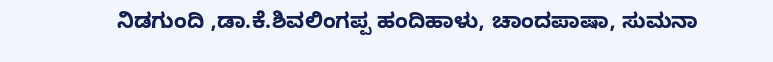ನಿಡಗುಂದಿ ,ಡಾ.ಕೆ.ಶಿವಲಿಂಗಪ್ಪ ಹಂದಿಹಾಳು, ಚಾಂದಪಾಷಾ, ಸುಮನಾ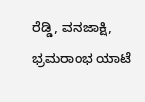ರೆಡ್ಡಿ, ವನಜಾಕ್ಷಿ, ಭ್ರಮರಾಂಭ ಯಾಟೆ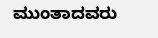ಮುಂತಾದವರು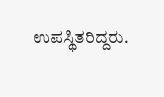ಉಪಸ್ಥಿತರಿದ್ದರು.